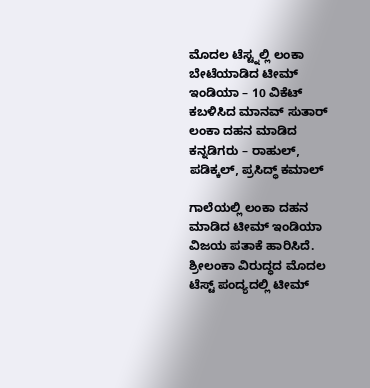ಮೊದಲ ಟೆಸ್ಟ್ನಲ್ಲಿ ಲಂಕಾ ಬೇಟೆಯಾಡಿದ ಟೀಮ್ ಇಂಡಿಯಾ – 10 ವಿಕೆಟ್ ಕಬಳಿಸಿದ ಮಾನವ್ ಸುತಾರ್
ಲಂಕಾ ದಹನ ಮಾಡಿದ ಕನ್ನಡಿಗರು – ರಾಹುಲ್, ಪಡಿಕ್ಕಲ್, ಪ್ರಸಿದ್ಧ್ ಕಮಾಲ್

ಗಾಲೆಯಲ್ಲಿ ಲಂಕಾ ದಹನ ಮಾಡಿದ ಟೀಮ್ ಇಂಡಿಯಾ ವಿಜಯ ಪತಾಕೆ ಹಾರಿಸಿದೆ. ಶ್ರೀಲಂಕಾ ವಿರುದ್ಧದ ಮೊದಲ ಟೆಸ್ಟ್ ಪಂದ್ಯದಲ್ಲಿ ಟೀಮ್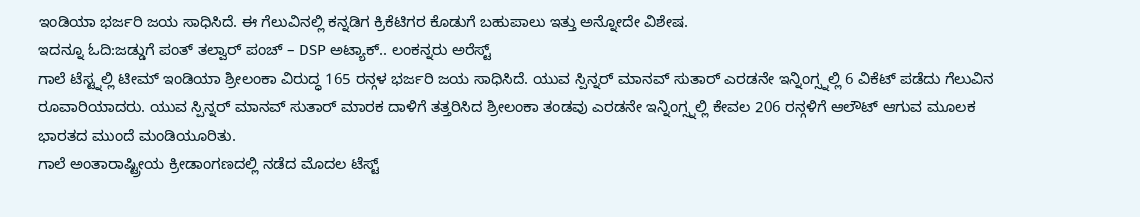ಇಂಡಿಯಾ ಭರ್ಜರಿ ಜಯ ಸಾಧಿಸಿದೆ. ಈ ಗೆಲುವಿನಲ್ಲಿ ಕನ್ನಡಿಗ ಕ್ರಿಕೆಟಿಗರ ಕೊಡುಗೆ ಬಹುಪಾಲು ಇತ್ತು ಅನ್ನೋದೇ ವಿಶೇಷ.
ಇದನ್ನೂ ಓದಿ:ಜಡ್ಡುಗೆ ಪಂತ್ ತಲ್ವಾರ್ ಪಂಚ್ – DSP ಅಟ್ಯಾಕ್.. ಲಂಕನ್ನರು ಅರೆಸ್ಟ್
ಗಾಲೆ ಟೆಸ್ಟ್ನಲ್ಲಿ ಟೀಮ್ ಇಂಡಿಯಾ ಶ್ರೀಲಂಕಾ ವಿರುದ್ಧ 165 ರನ್ಗಳ ಭರ್ಜರಿ ಜಯ ಸಾಧಿಸಿದೆ. ಯುವ ಸ್ಪಿನ್ನರ್ ಮಾನವ್ ಸುತಾರ್ ಎರಡನೇ ಇನ್ನಿಂಗ್ಸ್ನಲ್ಲಿ 6 ವಿಕೆಟ್ ಪಡೆದು ಗೆಲುವಿನ ರೂವಾರಿಯಾದರು. ಯುವ ಸ್ಪಿನ್ನರ್ ಮಾನವ್ ಸುತಾರ್ ಮಾರಕ ದಾಳಿಗೆ ತತ್ತರಿಸಿದ ಶ್ರೀಲಂಕಾ ತಂಡವು ಎರಡನೇ ಇನ್ನಿಂಗ್ಸ್ನಲ್ಲಿ ಕೇವಲ 206 ರನ್ಗಳಿಗೆ ಆಲೌಟ್ ಆಗುವ ಮೂಲಕ ಭಾರತದ ಮುಂದೆ ಮಂಡಿಯೂರಿತು.
ಗಾಲೆ ಅಂತಾರಾಷ್ಟ್ರೀಯ ಕ್ರೀಡಾಂಗಣದಲ್ಲಿ ನಡೆದ ಮೊದಲ ಟೆಸ್ಟ್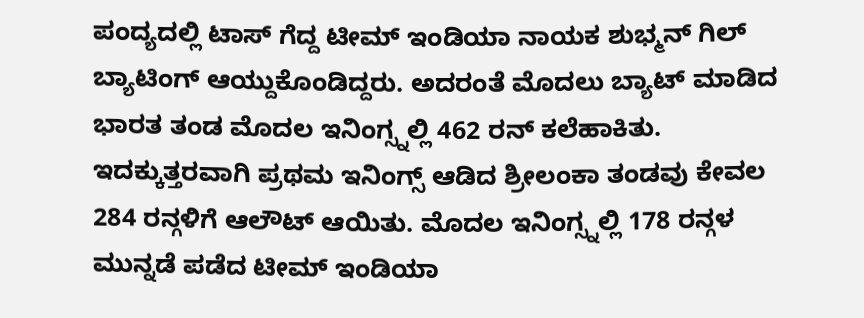ಪಂದ್ಯದಲ್ಲಿ ಟಾಸ್ ಗೆದ್ದ ಟೀಮ್ ಇಂಡಿಯಾ ನಾಯಕ ಶುಭ್ಮನ್ ಗಿಲ್ ಬ್ಯಾಟಿಂಗ್ ಆಯ್ದುಕೊಂಡಿದ್ದರು. ಅದರಂತೆ ಮೊದಲು ಬ್ಯಾಟ್ ಮಾಡಿದ ಭಾರತ ತಂಡ ಮೊದಲ ಇನಿಂಗ್ಸ್ನಲ್ಲಿ 462 ರನ್ ಕಲೆಹಾಕಿತು. ಇದಕ್ಕುತ್ತರವಾಗಿ ಪ್ರಥಮ ಇನಿಂಗ್ಸ್ ಆಡಿದ ಶ್ರೀಲಂಕಾ ತಂಡವು ಕೇವಲ 284 ರನ್ಗಳಿಗೆ ಆಲೌಟ್ ಆಯಿತು. ಮೊದಲ ಇನಿಂಗ್ಸ್ನಲ್ಲಿ 178 ರನ್ಗಳ ಮುನ್ನಡೆ ಪಡೆದ ಟೀಮ್ ಇಂಡಿಯಾ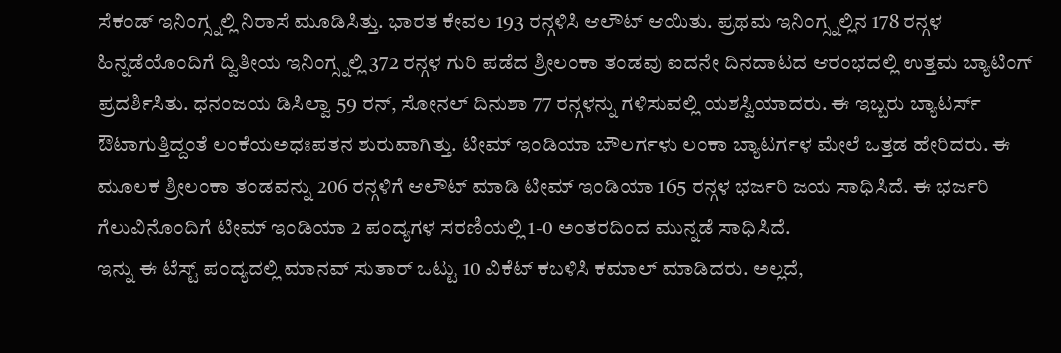ಸೆಕಂಡ್ ಇನಿಂಗ್ಸ್ನಲ್ಲಿ ನಿರಾಸೆ ಮೂಡಿಸಿತ್ತು. ಭಾರತ ಕೇವಲ 193 ರನ್ಗಳಿಸಿ ಆಲೌಟ್ ಆಯಿತು. ಪ್ರಥಮ ಇನಿಂಗ್ಸ್ನಲ್ಲಿನ 178 ರನ್ಗಳ ಹಿನ್ನಡೆಯೊಂದಿಗೆ ದ್ವಿತೀಯ ಇನಿಂಗ್ಸ್ನಲ್ಲಿ 372 ರನ್ಗಳ ಗುರಿ ಪಡೆದ ಶ್ರೀಲಂಕಾ ತಂಡವು ಐದನೇ ದಿನದಾಟದ ಆರಂಭದಲ್ಲಿ ಉತ್ತಮ ಬ್ಯಾಟಿಂಗ್ ಪ್ರದರ್ಶಿಸಿತು. ಧನಂಜಯ ಡಿಸಿಲ್ವಾ 59 ರನ್, ಸೋನಲ್ ದಿನುಶಾ 77 ರನ್ಗಳನ್ನು ಗಳಿಸುವಲ್ಲಿ ಯಶಸ್ವಿಯಾದರು. ಈ ಇಬ್ಬರು ಬ್ಯಾಟರ್ಸ್ ಔಟಾಗುತ್ತಿದ್ದಂತೆ ಲಂಕೆಯಅಧಃಪತನ ಶುರುವಾಗಿತ್ತು. ಟೀಮ್ ಇಂಡಿಯಾ ಬೌಲರ್ಗಳು ಲಂಕಾ ಬ್ಯಾಟರ್ಗಳ ಮೇಲೆ ಒತ್ತಡ ಹೇರಿದರು. ಈ ಮೂಲಕ ಶ್ರೀಲಂಕಾ ತಂಡವನ್ನು 206 ರನ್ಗಳಿಗೆ ಆಲೌಟ್ ಮಾಡಿ ಟೀಮ್ ಇಂಡಿಯಾ 165 ರನ್ಗಳ ಭರ್ಜರಿ ಜಯ ಸಾಧಿಸಿದೆ. ಈ ಭರ್ಜರಿ ಗೆಲುವಿನೊಂದಿಗೆ ಟೀಮ್ ಇಂಡಿಯಾ 2 ಪಂದ್ಯಗಳ ಸರಣಿಯಲ್ಲಿ 1-0 ಅಂತರದಿಂದ ಮುನ್ನಡೆ ಸಾಧಿಸಿದೆ.
ಇನ್ನು ಈ ಟೆಸ್ಟ್ ಪಂದ್ಯದಲ್ಲಿ ಮಾನವ್ ಸುತಾರ್ ಒಟ್ಟು 10 ವಿಕೆಟ್ ಕಬಳಿಸಿ ಕಮಾಲ್ ಮಾಡಿದರು. ಅಲ್ಲದೆ,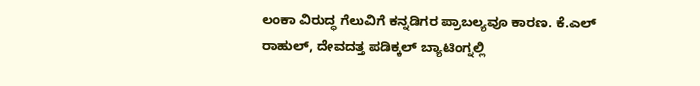ಲಂಕಾ ವಿರುದ್ಧ ಗೆಲುವಿಗೆ ಕನ್ನಡಿಗರ ಪ್ರಾಬಲ್ಯವೂ ಕಾರಣ. ಕೆ.ಎಲ್ ರಾಹುಲ್, ದೇವದತ್ತ ಪಡಿಕ್ಕಲ್ ಬ್ಯಾಟಿಂಗ್ನಲ್ಲಿ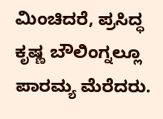ಮಿಂಚಿದರೆ, ಪ್ರಸಿದ್ಧ ಕೃಷ್ಣ ಬೌಲಿಂಗ್ನಲ್ಲೂ ಪಾರಮ್ಯ ಮೆರೆದರು.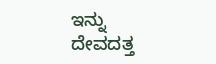ಇನ್ನು ದೇವದತ್ತ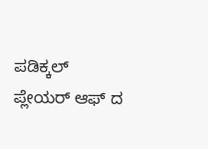ಪಡಿಕ್ಕಲ್ ಪ್ಲೇಯರ್ ಆಫ್ ದ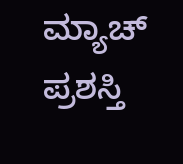ಮ್ಯಾಚ್ ಪ್ರಶಸ್ತಿ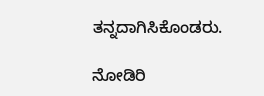ತನ್ನದಾಗಿಸಿಕೊಂಡರು.

ನೋಡಿರಿ